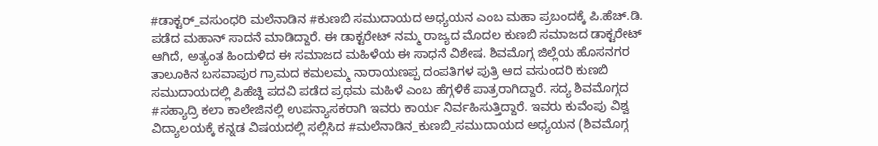#ಡಾಕ್ಟರ್_ವಸುಂಧರಿ ಮಲೆನಾಡಿನ #ಕುಣಬಿ ಸಮುದಾಯದ ಅಧ್ಯಯನ ಎಂಬ ಮಹಾ ಪ್ರಬಂದಕ್ಕೆ ಪಿ.ಹೆಚ್.ಡಿ. ಪಡೆದ ಮಹಾನ್ ಸಾದನೆ ಮಾಡಿದ್ದಾರೆ. ಈ ಡಾಕ್ಟರೇಟ್ ನಮ್ಮ ರಾಜ್ಯದ ಮೊದಲ ಕುಣಬಿ ಸಮಾಜದ ಡಾಕ್ಟರೇಟ್ ಆಗಿದೆ, ಅತ್ಯಂತ ಹಿಂದುಳಿದ ಈ ಸಮಾಜದ ಮಹಿಳೆಯ ಈ ಸಾಧನೆ ವಿಶೇಷ. ಶಿವಮೊಗ್ಗ ಜಿಲ್ಲೆಯ ಹೊಸನಗರ ತಾಲೂಕಿನ ಬಸವಾಪುರ ಗ್ರಾಮದ ಕಮಲಮ್ಮ ನಾರಾಯಣಪ್ಪ ದಂಪತಿಗಳ ಪುತ್ರಿ ಆದ ವಸುಂದರಿ ಕುಣಬಿ ಸಮುದಾಯದಲ್ಲಿ ಪಿಹೆಚ್ಡಿ ಪದವಿ ಪಡೆದ ಪ್ರಥಮ ಮಹಿಳೆ ಎಂಬ ಹೆಗ್ಗಳಿಕೆ ಪಾತ್ರರಾಗಿದ್ದಾರೆ. ಸದ್ಯ ಶಿವಮೊಗ್ಗದ #ಸಹ್ಯಾದ್ರಿ ಕಲಾ ಕಾಲೇಜಿನಲ್ಲಿ ಉಪನ್ಯಾಸಕರಾಗಿ ಇವರು ಕಾರ್ಯ ನಿರ್ವಹಿಸುತ್ತಿದ್ದಾರೆ. ಇವರು ಕುವೆಂಪು ವಿಶ್ವ ವಿದ್ಯಾಲಯಕ್ಕೆ ಕನ್ನಡ ವಿಷಯದಲ್ಲಿ ಸಲ್ಲಿಸಿದ #ಮಲೆನಾಡಿನ_ಕುಣಬಿ_ಸಮುದಾಯದ ಅಧ್ಯಯನ (ಶಿವಮೊಗ್ಗ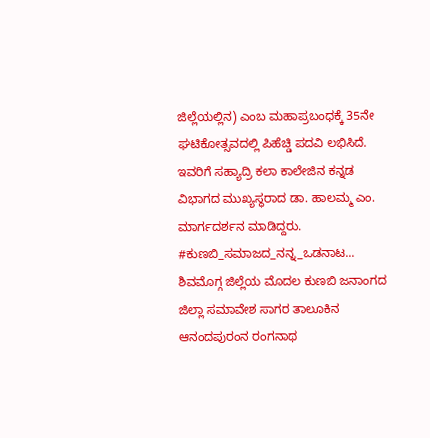ಜಿಲ್ಲೆಯಲ್ಲಿನ) ಎಂಬ ಮಹಾಪ್ರಬಂಧಕ್ಕೆ 35ನೇ ಘಟಿಕೋತ್ಸವದಲ್ಲಿ ಪಿಹೆಚ್ಡಿ ಪದವಿ ಲಭಿಸಿದೆ. ಇವರಿಗೆ ಸಹ್ಯಾದ್ರಿ ಕಲಾ ಕಾಲೇಜಿನ ಕನ್ನಡ ವಿಭಾಗದ ಮುಖ್ಯಸ್ಥರಾದ ಡಾ. ಹಾಲಮ್ಮ ಎಂ. ಮಾರ್ಗದರ್ಶನ ಮಾಡಿದ್ದರು. #ಕುಣಬಿ_ಸಮಾಜದ_ನನ್ನ_ಒಡನಾಟ... ಶಿವಮೊಗ್ಗ ಜಿಲ್ಲೆಯ ಮೊದಲ ಕುಣಬಿ ಜನಾಂಗದ ಜಿಲ್ಲಾ ಸಮಾವೇಶ ಸಾಗರ ತಾಲೂಕಿನ ಆನಂದಪುರಂನ ರಂಗನಾಥ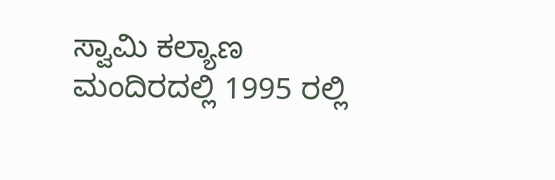ಸ್ವಾಮಿ ಕಲ್ಯಾಣ ಮಂದಿರದಲ್ಲಿ 1995 ರಲ್ಲಿ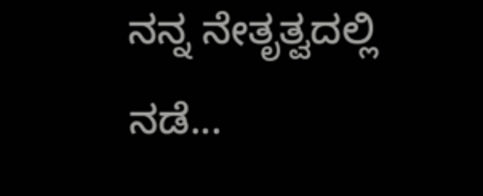ನನ್ನ ನೇತೃತ್ವದಲ್ಲಿ ನಡೆ...